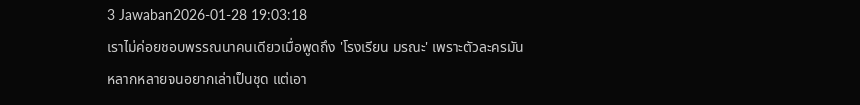3 Jawaban2026-01-28 19:03:18
เราไม่ค่อยชอบพรรณนาคนเดียวเมื่อพูดถึง 'โรงเรียน มรณะ' เพราะตัวละครมันหลากหลายจนอยากเล่าเป็นชุด แต่เอา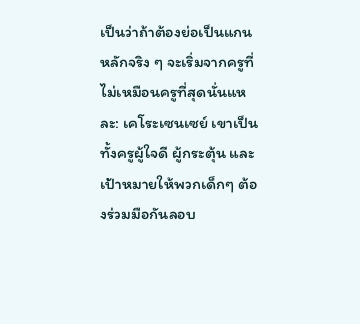เป็นว่าถ้าต้องย่อเป็นแกนหลักจริง ๆ จะเริ่มจากครูที่ไม่เหมือนครูที่สุดนั่นแหละ: เคโระเซนเซย์ เขาเป็นทั้งครูผู้ใจดี ผู้กระตุ้น และเป้าหมายให้พวกเด็กๆ ต้องร่วมมือกันลอบ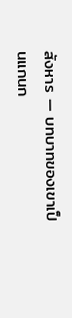สังหาร — บทบาทของเขาเป็นแกนก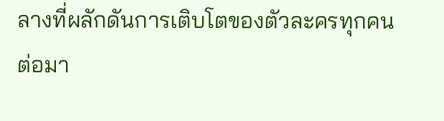ลางที่ผลักดันการเติบโตของตัวละครทุกคน
ต่อมา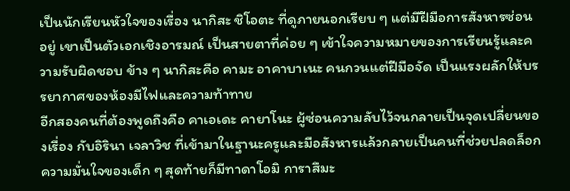เป็นนักเรียนหัวใจของเรื่อง นากิสะ ชิโอตะ ที่ดูภายนอกเรียบ ๆ แต่มีฝีมือการสังหารซ่อนอยู่ เขาเป็นตัวเอกเชิงอารมณ์ เป็นสายตาที่ค่อย ๆ เข้าใจความหมายของการเรียนรู้และความรับผิดชอบ ข้าง ๆ นากิสะคือ คามะ อาคาบาเนะ คนกวนแต่ฝีมือจัด เป็นแรงผลักให้บรรยากาศของห้องมีไฟและความท้าทาย
อีกสองคนที่ต้องพูดถึงคือ คาเอเดะ คายาโนะ ผู้ซ่อนความลับไว้จนกลายเป็นจุดเปลี่ยนของเรื่อง กับอิรินา เจลาวิช ที่เข้ามาในฐานะครูและมือสังหารแล้วกลายเป็นคนที่ช่วยปลดล็อกความมั่นใจของเด็ก ๆ สุดท้ายก็มีทาดาโอมิ การาสึมะ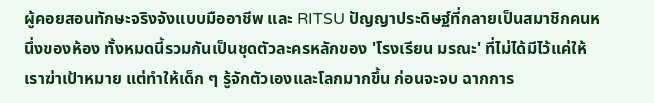ผู้คอยสอนทักษะจริงจังแบบมืออาชีพ และ RITSU ปัญญาประดิษฐ์ที่กลายเป็นสมาชิกคนหนึ่งของห้อง ทั้งหมดนี้รวมกันเป็นชุดตัวละครหลักของ 'โรงเรียน มรณะ' ที่ไม่ได้มีไว้แค่ให้เราฆ่าเป้าหมาย แต่ทำให้เด็ก ๆ รู้จักตัวเองและโลกมากขึ้น ก่อนจะจบ ฉากการ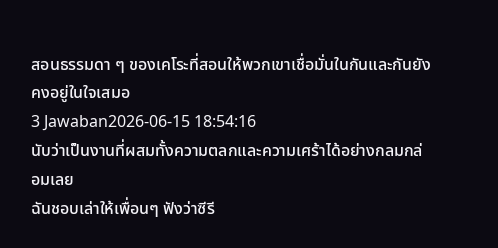สอนธรรมดา ๆ ของเคโระที่สอนให้พวกเขาเชื่อมั่นในกันและกันยังคงอยู่ในใจเสมอ
3 Jawaban2026-06-15 18:54:16
นับว่าเป็นงานที่ผสมทั้งความตลกและความเศร้าได้อย่างกลมกล่อมเลย
ฉันชอบเล่าให้เพื่อนๆ ฟังว่าซีรี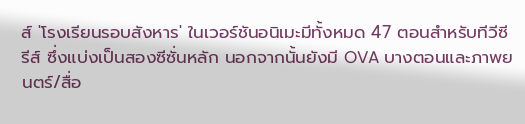ส์ 'โรงเรียนรอบสังหาร' ในเวอร์ชันอนิเมะมีทั้งหมด 47 ตอนสำหรับทีวีซีรีส์ ซึ่งแบ่งเป็นสองซีซั่นหลัก นอกจากนั้นยังมี OVA บางตอนและภาพยนตร์/สื่อ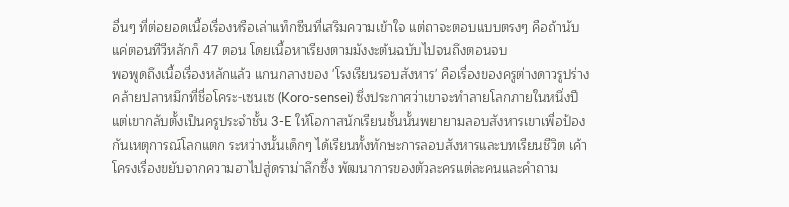อื่นๆ ที่ต่อยอดเนื้อเรื่องหรือเล่าแท็กซีนที่เสริมความเข้าใจ แต่ถาจะตอบแบบตรงๆ คือถ้านับแค่ตอนทีวีหลักก็ 47 ตอน โดยเนื้อหาเรียงตามมังงะต้นฉบับไปจนถึงตอนจบ
พอพูดถึงเนื้อเรื่องหลักแล้ว แกนกลางของ 'โรงเรียนรอบสังหาร' คือเรื่องของครูต่างดาวรูปร่างคล้ายปลาหมึกที่ชื่อโคระ-เซนเซ (Koro-sensei) ซึ่งประกาศว่าเขาจะทำลายโลกภายในหนึ่งปี แต่เขากลับตั้งเป็นครูประจำชั้น 3-E ให้โอกาสนักเรียนชั้นนั้นพยายามลอบสังหารเขาเพื่อป้องกันเหตุการณ์โลกแตก ระหว่างนั้นเด็กๆ ได้เรียนทั้งทักษะการลอบสังหารและบทเรียนชีวิต เค้าโครงเรื่องขยับจากความฮาไปสู่ดราม่าลึกซึ้ง พัฒนาการของตัวละครแต่ละคนและคำถาม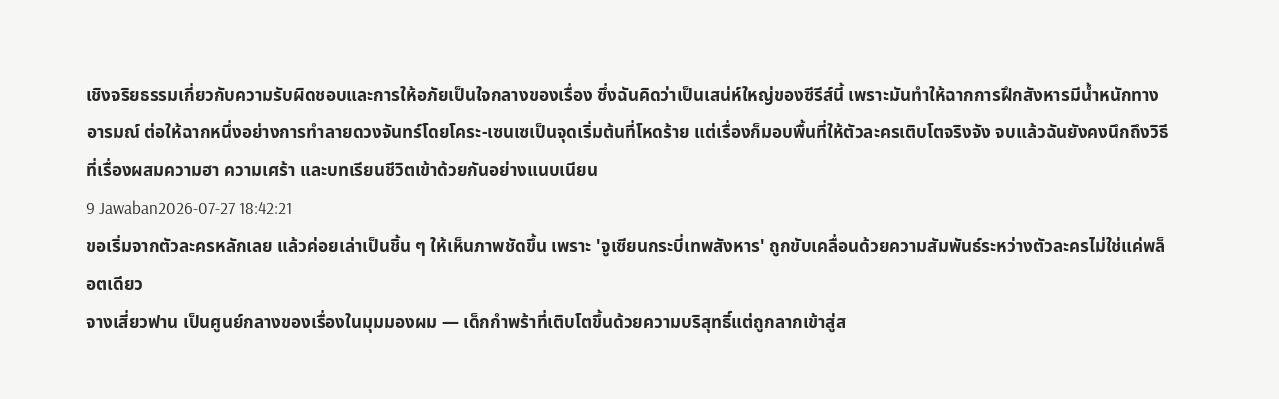เชิงจริยธรรมเกี่ยวกับความรับผิดชอบและการให้อภัยเป็นใจกลางของเรื่อง ซึ่งฉันคิดว่าเป็นเสน่ห์ใหญ่ของซีรีส์นี้ เพราะมันทำให้ฉากการฝึกสังหารมีน้ำหนักทางอารมณ์ ต่อให้ฉากหนึ่งอย่างการทำลายดวงจันทร์โดยโคระ-เซนเซเป็นจุดเริ่มต้นที่โหดร้าย แต่เรื่องก็มอบพื้นที่ให้ตัวละครเติบโตจริงจัง จบแล้วฉันยังคงนึกถึงวิธีที่เรื่องผสมความฮา ความเศร้า และบทเรียนชีวิตเข้าด้วยกันอย่างแนบเนียน
9 Jawaban2026-07-27 18:42:21
ขอเริ่มจากตัวละครหลักเลย แล้วค่อยเล่าเป็นชิ้น ๆ ให้เห็นภาพชัดขึ้น เพราะ 'จูเซียนกระบี่เทพสังหาร' ถูกขับเคลื่อนด้วยความสัมพันธ์ระหว่างตัวละครไม่ใช่แค่พล็อตเดียว
จางเสี่ยวฟาน เป็นศูนย์กลางของเรื่องในมุมมองผม — เด็กกำพร้าที่เติบโตขึ้นด้วยความบริสุทธิ์แต่ถูกลากเข้าสู่ส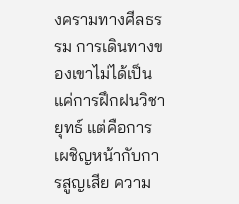งครามทางศีลธรรม การเดินทางของเขาไม่ได้เป็นแค่การฝึกฝนวิชายุทธ์ แต่คือการเผชิญหน้ากับการสูญเสีย ความ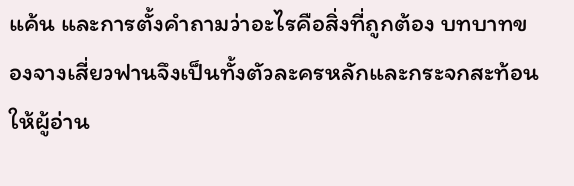แค้น และการตั้งคำถามว่าอะไรคือสิ่งที่ถูกต้อง บทบาทของจางเสี่ยวฟานจึงเป็นทั้งตัวละครหลักและกระจกสะท้อนให้ผู้อ่าน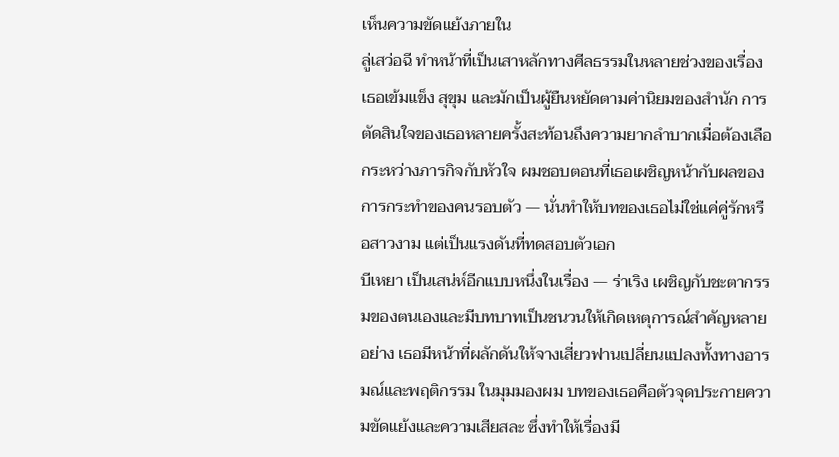เห็นความขัดแย้งภายใน
ลู่เสว่อฉี ทำหน้าที่เป็นเสาหลักทางศีลธรรมในหลายช่วงของเรื่อง เธอเข้มแข็ง สุขุม และมักเป็นผู้ยืนหยัดตามค่านิยมของสำนัก การตัดสินใจของเธอหลายครั้งสะท้อนถึงความยากลำบากเมื่อต้องเลือกระหว่างภารกิจกับหัวใจ ผมชอบตอนที่เธอเผชิญหน้ากับผลของการกระทำของคนรอบตัว — นั่นทำให้บทของเธอไม่ใช่แค่คู่รักหรือสาวงาม แต่เป็นแรงดันที่ทดสอบตัวเอก
บีเหยา เป็นเสน่ห์อีกแบบหนึ่งในเรื่อง — ร่าเริง เผชิญกับชะตากรรมของตนเองและมีบทบาทเป็นชนวนให้เกิดเหตุการณ์สำคัญหลายอย่าง เธอมีหน้าที่ผลักดันให้จางเสี่ยวฟานเปลี่ยนแปลงทั้งทางอารมณ์และพฤติกรรม ในมุมมองผม บทของเธอคือตัวจุดประกายความขัดแย้งและความเสียสละ ซึ่งทำให้เรื่องมี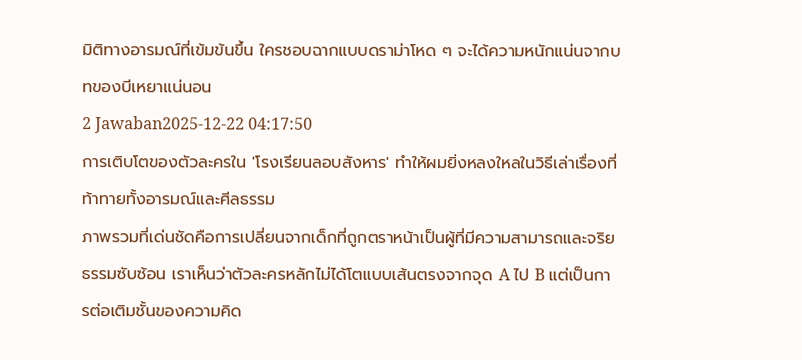มิติทางอารมณ์ที่เข้มข้นขึ้น ใครชอบฉากแบบดราม่าโหด ๆ จะได้ความหนักแน่นจากบทของบีเหยาแน่นอน
2 Jawaban2025-12-22 04:17:50
การเติบโตของตัวละครใน 'โรงเรียนลอบสังหาร' ทำให้ผมยิ่งหลงใหลในวิธีเล่าเรื่องที่ท้าทายทั้งอารมณ์และศีลธรรม
ภาพรวมที่เด่นชัดคือการเปลี่ยนจากเด็กที่ถูกตราหน้าเป็นผู้ที่มีความสามารถและจริยธรรมซับซ้อน เราเห็นว่าตัวละครหลักไม่ได้โตแบบเส้นตรงจากจุด A ไป B แต่เป็นการต่อเติมชั้นของความคิด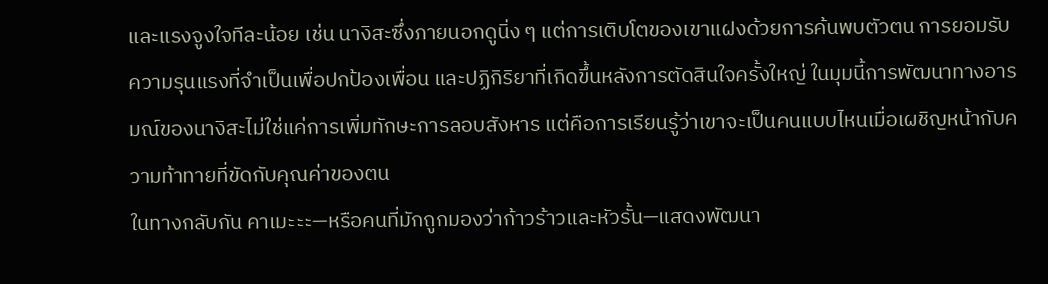และแรงจูงใจทีละน้อย เช่น นางิสะซึ่งภายนอกดูนิ่ง ๆ แต่การเติบโตของเขาแฝงด้วยการค้นพบตัวตน การยอมรับความรุนแรงที่จำเป็นเพื่อปกป้องเพื่อน และปฏิกิริยาที่เกิดขึ้นหลังการตัดสินใจครั้งใหญ่ ในมุมนี้การพัฒนาทางอารมณ์ของนางิสะไม่ใช่แค่การเพิ่มทักษะการลอบสังหาร แต่คือการเรียนรู้ว่าเขาจะเป็นคนแบบไหนเมื่อเผชิญหน้ากับความท้าทายที่ขัดกับคุณค่าของตน
ในทางกลับกัน คาเมะะะ—หรือคนที่มักถูกมองว่าก้าวร้าวและหัวรั้น—แสดงพัฒนา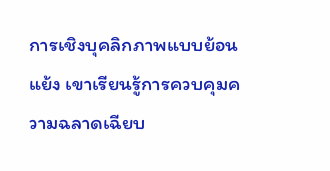การเชิงบุคลิกภาพแบบย้อนแย้ง เขาเรียนรู้การควบคุมความฉลาดเฉียบ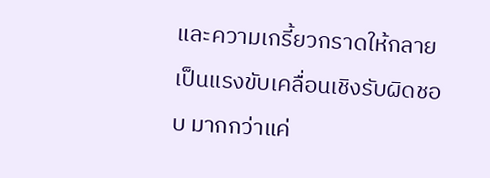และความเกรี้ยวกราดให้กลายเป็นแรงขับเคลื่อนเชิงรับผิดชอบ มากกว่าแค่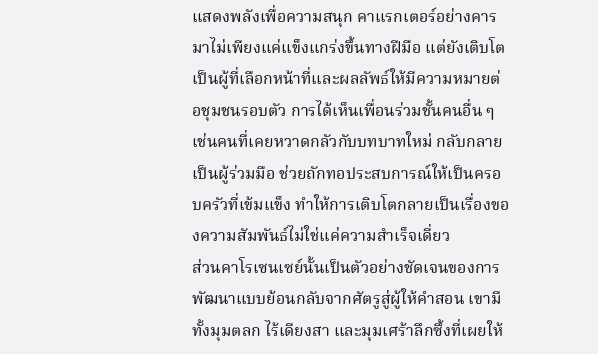แสดงพลังเพื่อความสนุก คาแรกเตอร์อย่างคารมาไม่เพียงแค่แข็งแกร่งขึ้นทางฝีมือ แต่ยังเติบโตเป็นผู้ที่เลือกหน้าที่และผลลัพธ์ให้มีความหมายต่อชุมชนรอบตัว การได้เห็นเพื่อนร่วมชั้นคนอื่น ๆ เช่นคนที่เคยหวาดกลัวกับบทบาทใหม่ กลับกลายเป็นผู้ร่วมมือ ช่วยถักทอประสบการณ์ให้เป็นครอบครัวที่เข้มแข็ง ทำให้การเติบโตกลายเป็นเรื่องของความสัมพันธ์ไม่ใช่แค่ความสำเร็จเดี่ยว
ส่วนคาโรเซนเซย์นั้นเป็นตัวอย่างชัดเจนของการพัฒนาแบบย้อนกลับจากศัตรูสู่ผู้ให้คำสอน เขามีทั้งมุมตลก ไร้เดียงสา และมุมเศร้าลึกซึ้งที่เผยให้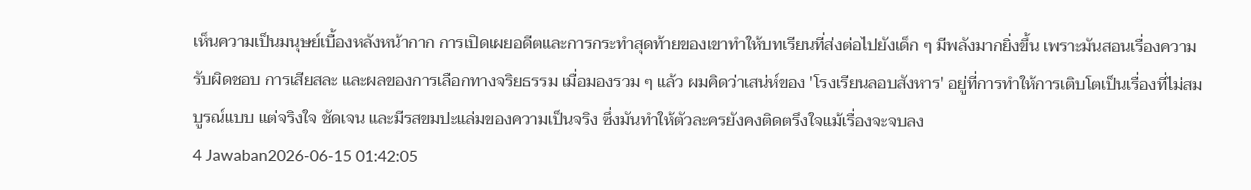เห็นความเป็นมนุษย์เบื้องหลังหน้ากาก การเปิดเผยอดีตและการกระทำสุดท้ายของเขาทำให้บทเรียนที่ส่งต่อไปยังเด็ก ๆ มีพลังมากยิ่งขึ้น เพราะมันสอนเรื่องความรับผิดชอบ การเสียสละ และผลของการเลือกทางจริยธรรม เมื่อมองรวม ๆ แล้ว ผมคิดว่าเสน่ห์ของ 'โรงเรียนลอบสังหาร' อยู่ที่การทำให้การเติบโตเป็นเรื่องที่ไม่สมบูรณ์แบบ แต่จริงใจ ชัดเจน และมีรสขมปะแล่มของความเป็นจริง ซึ่งมันทำให้ตัวละครยังคงติดตรึงใจแม้เรื่องจะจบลง
4 Jawaban2026-06-15 01:42:05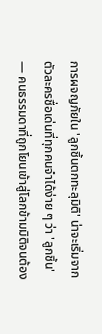การผจญภัยใน 'ลูกชิ้นตกทะลุมิติ' น่าจะเริ่มจากตัวละครชื่อเด่นที่ทุกคนจำได้ง่าย ๆ ว่า 'ลูกชิ้น' — คนธรรมดาที่ถูกโยนเข้าสู่โลกข้ามมิติจนต้อง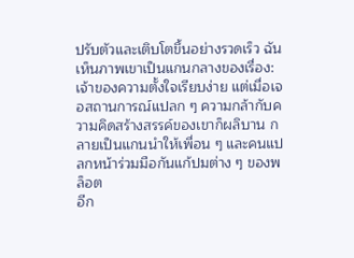ปรับตัวและเติบโตขึ้นอย่างรวดเร็ว ฉันเห็นภาพเขาเป็นแกนกลางของเรื่อง: เจ้าของความตั้งใจเรียบง่าย แต่เมื่อเจอสถานการณ์แปลก ๆ ความกล้ากับความคิดสร้างสรรค์ของเขาก็ผลิบาน กลายเป็นแกนนำให้เพื่อน ๆ และคนแปลกหน้าร่วมมือกันแก้ปมต่าง ๆ ของพล็อต
อีก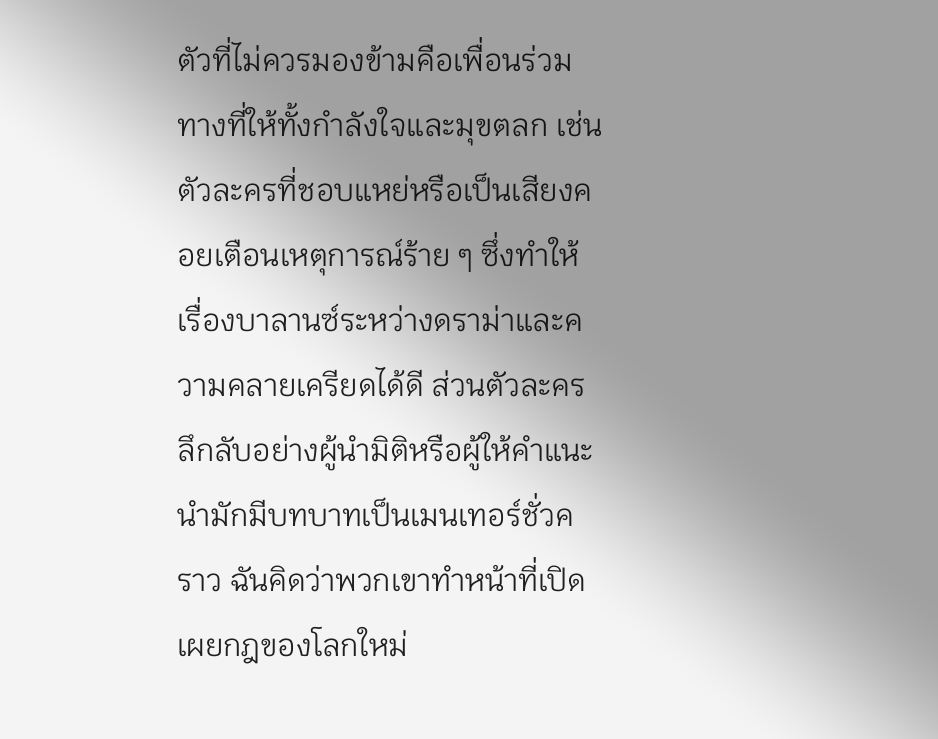ตัวที่ไม่ควรมองข้ามคือเพื่อนร่วมทางที่ให้ทั้งกำลังใจและมุขตลก เช่นตัวละครที่ชอบแหย่หรือเป็นเสียงคอยเตือนเหตุการณ์ร้าย ๆ ซึ่งทำให้เรื่องบาลานซ์ระหว่างดราม่าและความคลายเครียดได้ดี ส่วนตัวละครลึกลับอย่างผู้นำมิติหรือผู้ให้คำแนะนำมักมีบทบาทเป็นเมนเทอร์ชั่วคราว ฉันคิดว่าพวกเขาทำหน้าที่เปิดเผยกฎของโลกใหม่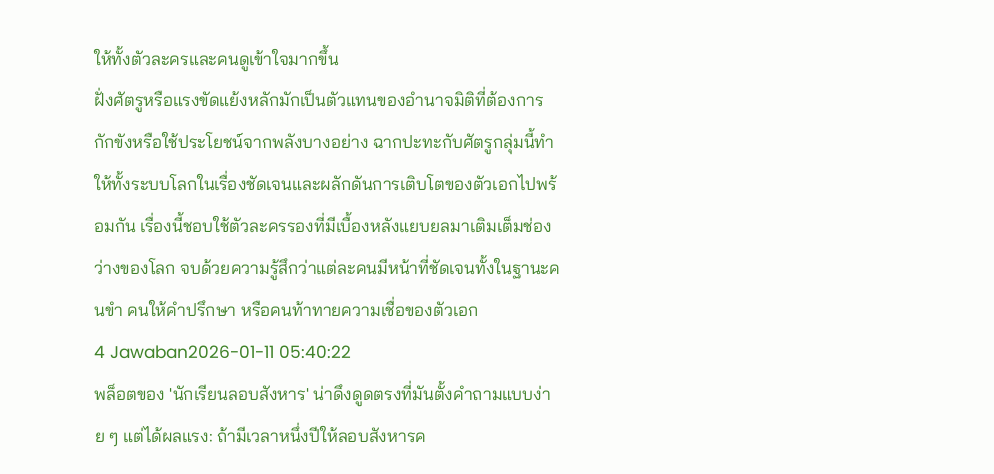ให้ทั้งตัวละครและคนดูเข้าใจมากขึ้น
ฝั่งศัตรูหรือแรงขัดแย้งหลักมักเป็นตัวแทนของอำนาจมิติที่ต้องการกักขังหรือใช้ประโยชน์จากพลังบางอย่าง ฉากปะทะกับศัตรูกลุ่มนี้ทำให้ทั้งระบบโลกในเรื่องชัดเจนและผลักดันการเติบโตของตัวเอกไปพร้อมกัน เรื่องนี้ชอบใช้ตัวละครรองที่มีเบื้องหลังแยบยลมาเติมเต็มช่องว่างของโลก จบด้วยความรู้สึกว่าแต่ละคนมีหน้าที่ชัดเจนทั้งในฐานะคนขำ คนให้คำปรึกษา หรือคนท้าทายความเชื่อของตัวเอก
4 Jawaban2026-01-11 05:40:22
พล็อตของ 'นักเรียนลอบสังหาร' น่าดึงดูดตรงที่มันตั้งคำถามแบบง่าย ๆ แต่ได้ผลแรง: ถ้ามีเวลาหนึ่งปีให้ลอบสังหารค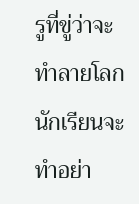รูที่ขู่ว่าจะทำลายโลก นักเรียนจะทำอย่า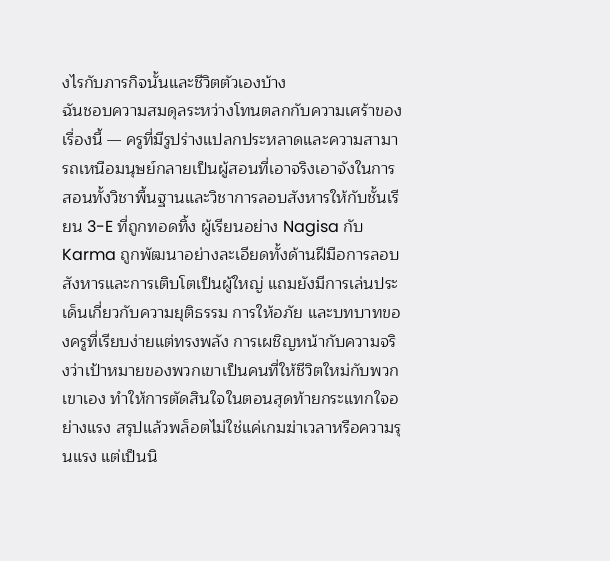งไรกับภารกิจนั้นและชีวิตตัวเองบ้าง
ฉันชอบความสมดุลระหว่างโทนตลกกับความเศร้าของเรื่องนี้ — ครูที่มีรูปร่างแปลกประหลาดและความสามารถเหนือมนุษย์กลายเป็นผู้สอนที่เอาจริงเอาจังในการสอนทั้งวิชาพื้นฐานและวิชาการลอบสังหารให้กับชั้นเรียน 3-E ที่ถูกทอดทิ้ง ผู้เรียนอย่าง Nagisa กับ Karma ถูกพัฒนาอย่างละเอียดทั้งด้านฝีมือการลอบสังหารและการเติบโตเป็นผู้ใหญ่ แถมยังมีการเล่นประเด็นเกี่ยวกับความยุติธรรม การให้อภัย และบทบาทของครูที่เรียบง่ายแต่ทรงพลัง การเผชิญหน้ากับความจริงว่าเป้าหมายของพวกเขาเป็นคนที่ให้ชีวิตใหม่กับพวกเขาเอง ทำให้การตัดสินใจในตอนสุดท้ายกระแทกใจอย่างแรง สรุปแล้วพล็อตไม่ใช่แค่เกมฆ่าเวลาหรือความรุนแรง แต่เป็นนิ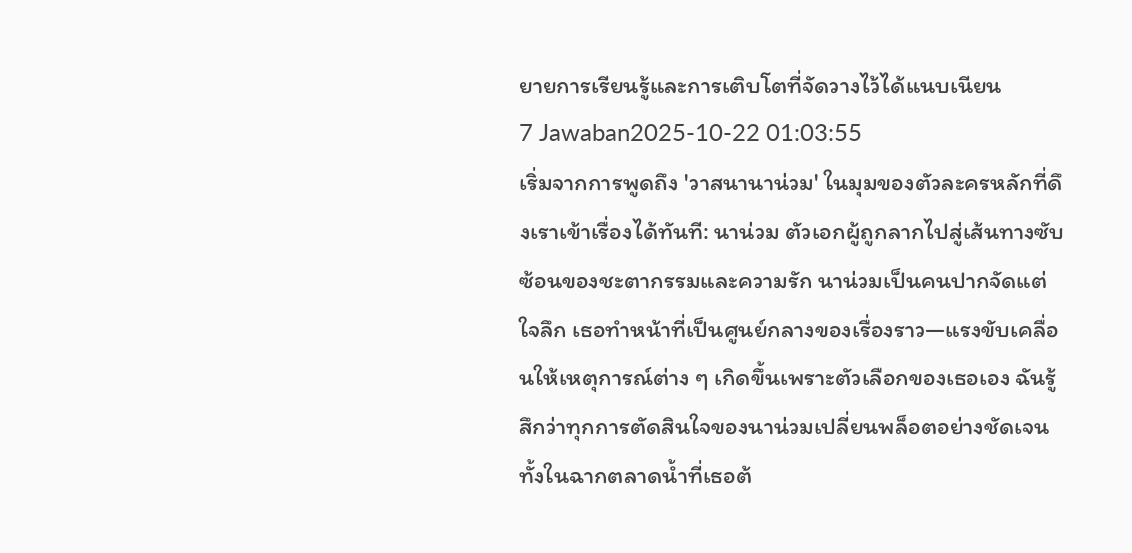ยายการเรียนรู้และการเติบโตที่จัดวางไว้ได้แนบเนียน
7 Jawaban2025-10-22 01:03:55
เริ่มจากการพูดถึง 'วาสนานาน่วม' ในมุมของตัวละครหลักที่ดึงเราเข้าเรื่องได้ทันที: นาน่วม ตัวเอกผู้ถูกลากไปสู่เส้นทางซับซ้อนของชะตากรรมและความรัก นาน่วมเป็นคนปากจัดแต่ใจลึก เธอทำหน้าที่เป็นศูนย์กลางของเรื่องราว—แรงขับเคลื่อนให้เหตุการณ์ต่าง ๆ เกิดขึ้นเพราะตัวเลือกของเธอเอง ฉันรู้สึกว่าทุกการตัดสินใจของนาน่วมเปลี่ยนพล็อตอย่างชัดเจน ทั้งในฉากตลาดน้ำที่เธอต้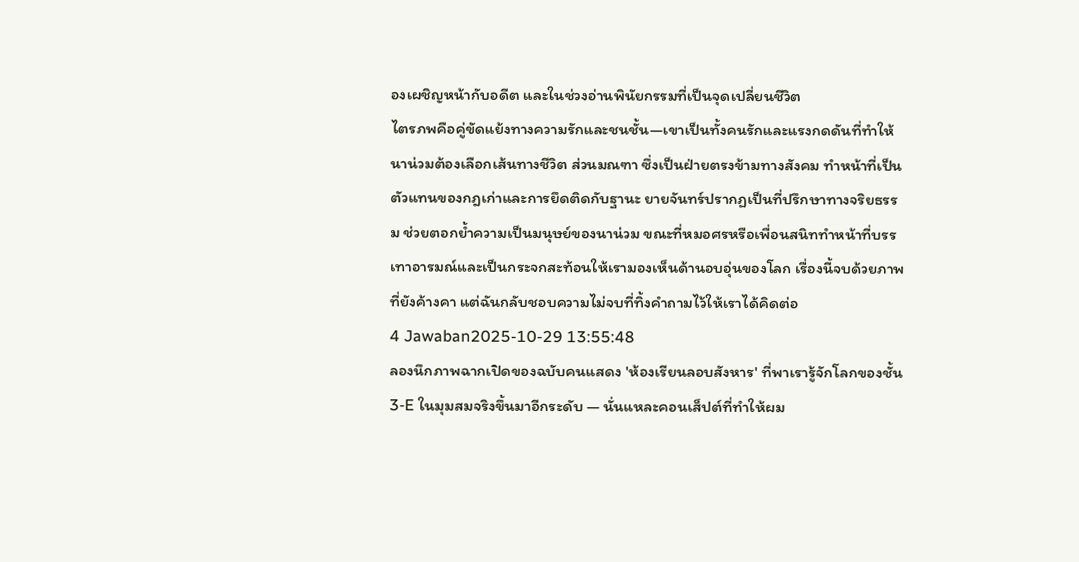องเผชิญหน้ากับอดีต และในช่วงอ่านพินัยกรรมที่เป็นจุดเปลี่ยนชีวิต
ไตรภพคือคู่ขัดแย้งทางความรักและชนชั้น—เขาเป็นทั้งคนรักและแรงกดดันที่ทำให้นาน่วมต้องเลือกเส้นทางชีวิต ส่วนมณฑา ซึ่งเป็นฝ่ายตรงข้ามทางสังคม ทำหน้าที่เป็นตัวแทนของกฎเก่าและการยึดติดกับฐานะ ยายจันทร์ปรากฏเป็นที่ปรึกษาทางจริยธรรม ช่วยตอกย้ำความเป็นมนุษย์ของนาน่วม ขณะที่หมอศรหรือเพื่อนสนิททำหน้าที่บรรเทาอารมณ์และเป็นกระจกสะท้อนให้เรามองเห็นด้านอบอุ่นของโลก เรื่องนี้จบด้วยภาพที่ยังค้างคา แต่ฉันกลับชอบความไม่จบที่ทิ้งคำถามไว้ให้เราได้คิดต่อ
4 Jawaban2025-10-29 13:55:48
ลองนึกภาพฉากเปิดของฉบับคนแสดง 'ห้องเรียนลอบสังหาร' ที่พาเรารู้จักโลกของชั้น 3‑E ในมุมสมจริงขึ้นมาอีกระดับ — นั่นแหละคอนเส็ปต์ที่ทำให้ผม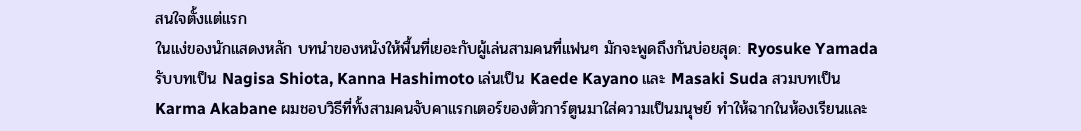สนใจตั้งแต่แรก
ในแง่ของนักแสดงหลัก บทนำของหนังให้พื้นที่เยอะกับผู้เล่นสามคนที่แฟนๆ มักจะพูดถึงกันบ่อยสุด: Ryosuke Yamada รับบทเป็น Nagisa Shiota, Kanna Hashimoto เล่นเป็น Kaede Kayano และ Masaki Suda สวมบทเป็น Karma Akabane ผมชอบวิธีที่ทั้งสามคนจับคาแรกเตอร์ของตัวการ์ตูนมาใส่ความเป็นมนุษย์ ทำให้ฉากในห้องเรียนและ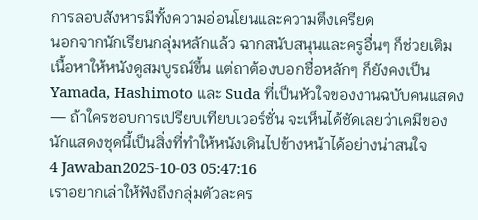การลอบสังหารมีทั้งความอ่อนโยนและความตึงเครียด
นอกจากนักเรียนกลุ่มหลักแล้ว ฉากสนับสนุนและครูอื่นๆ ก็ช่วยเติมเนื้อหาให้หนังดูสมบูรณ์ขึ้น แต่ถาต้องบอกชื่อหลักๆ ก็ยังคงเป็น Yamada, Hashimoto และ Suda ที่เป็นหัวใจของงานฉบับคนแสดง — ถ้าใครชอบการเปรียบเทียบเวอร์ชั่น จะเห็นได้ชัดเลยว่าเคมีของนักแสดงชุดนี้เป็นสิ่งที่ทำให้หนังเดินไปข้างหน้าได้อย่างน่าสนใจ
4 Jawaban2025-10-03 05:47:16
เราอยากเล่าให้ฟังถึงกลุ่มตัวละคร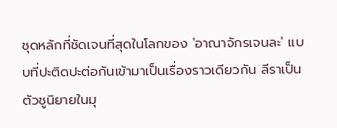ชุดหลักที่ชัดเจนที่สุดในโลกของ 'อาณาจักรเจนละ' แบบที่ปะติดปะต่อกันเข้ามาเป็นเรื่องราวเดียวกัน ลีราเป็นตัวชูนิยายในมุ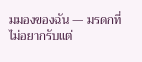มมองของฉัน — มรดกที่ไม่อยากรับแต่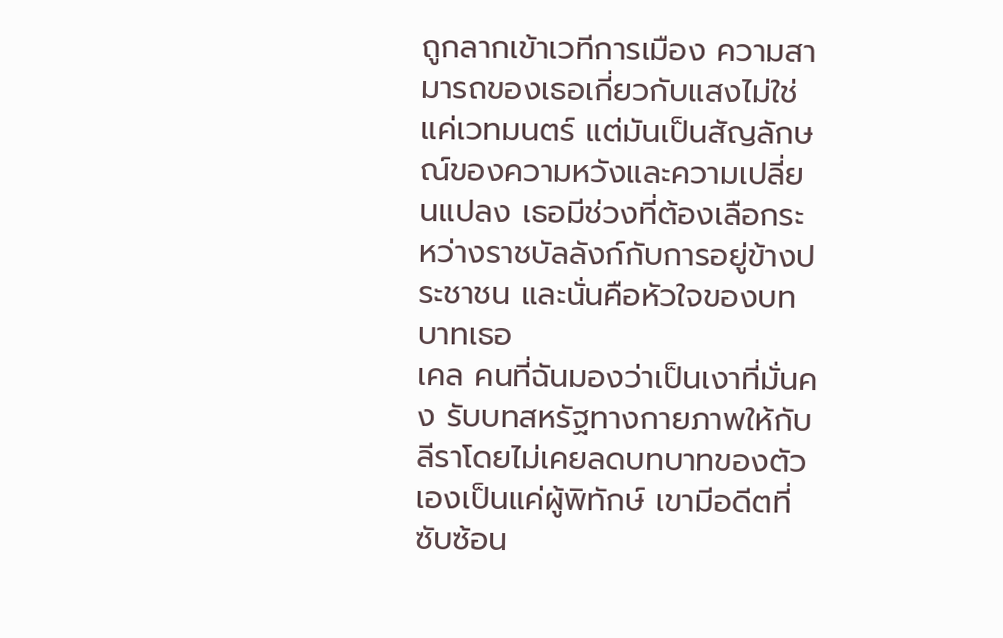ถูกลากเข้าเวทีการเมือง ความสามารถของเธอเกี่ยวกับแสงไม่ใช่แค่เวทมนตร์ แต่มันเป็นสัญลักษณ์ของความหวังและความเปลี่ยนแปลง เธอมีช่วงที่ต้องเลือกระหว่างราชบัลลังก์กับการอยู่ข้างประชาชน และนั่นคือหัวใจของบทบาทเธอ
เคล คนที่ฉันมองว่าเป็นเงาที่มั่นคง รับบทสหรัฐทางกายภาพให้กับลีราโดยไม่เคยลดบทบาทของตัวเองเป็นแค่ผู้พิทักษ์ เขามีอดีตที่ซับซ้อน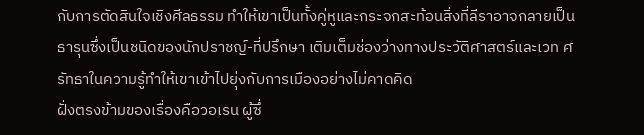กับการตัดสินใจเชิงศีลธรรม ทำให้เขาเป็นทั้งคู่หูและกระจกสะท้อนสิ่งที่ลีราอาจกลายเป็น ธารุนซึ่งเป็นชนิดของนักปราชญ์-ที่ปรึกษา เติมเต็มช่องว่างทางประวัติศาสตร์และเวท ศรัทธาในความรู้ทำให้เขาเข้าไปยุ่งกับการเมืองอย่างไม่คาดคิด
ฝั่งตรงข้ามของเรื่องคือวอเรน ผู้ซึ่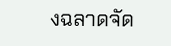งฉลาดจัด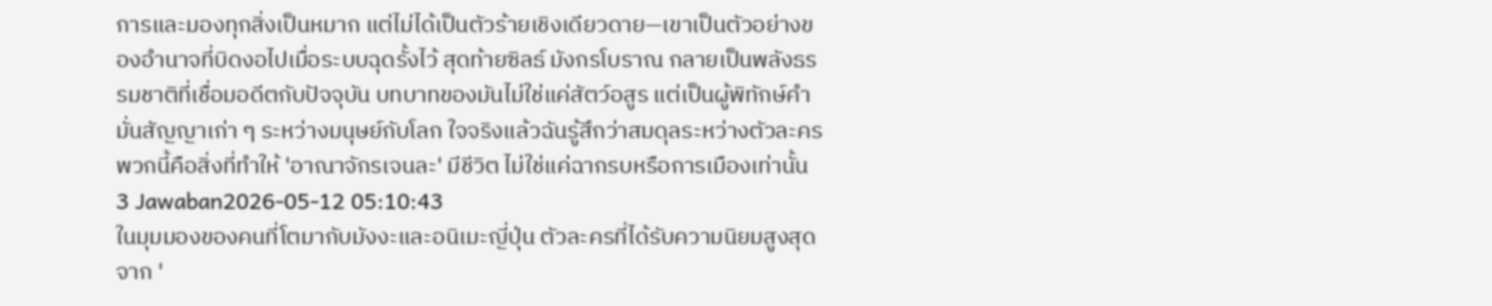การและมองทุกสิ่งเป็นหมาก แต่ไม่ได้เป็นตัวร้ายเชิงเดียวดาย—เขาเป็นตัวอย่างของอำนาจที่บิดงอไปเมื่อระบบฉุดรั้งไว้ สุดท้ายซิลธ์ มังกรโบราณ กลายเป็นพลังธรรมชาติที่เชื่อมอดีตกับปัจจุบัน บทบาทของมันไม่ใช่แค่สัตว์อสูร แต่เป็นผู้พิทักษ์คำมั่นสัญญาเก่า ๆ ระหว่างมนุษย์กับโลก ใจจริงแล้วฉันรู้สึกว่าสมดุลระหว่างตัวละครพวกนี้คือสิ่งที่ทำให้ 'อาณาจักรเจนละ' มีชีวิต ไม่ใช่แค่ฉากรบหรือการเมืองเท่านั้น
3 Jawaban2026-05-12 05:10:43
ในมุมมองของคนที่โตมากับมังงะและอนิเมะญี่ปุ่น ตัวละครที่ได้รับความนิยมสูงสุดจาก '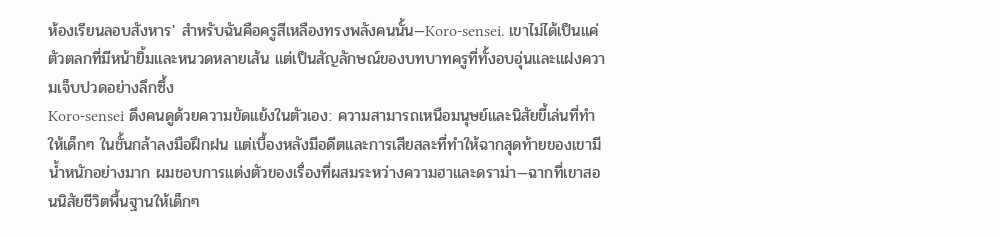ห้องเรียนลอบสังหาร' สำหรับฉันคือครูสีเหลืองทรงพลังคนนั้น—Koro-sensei. เขาไม่ได้เป็นแค่ตัวตลกที่มีหน้ายิ้มและหนวดหลายเส้น แต่เป็นสัญลักษณ์ของบทบาทครูที่ทั้งอบอุ่นและแฝงความเจ็บปวดอย่างลึกซึ้ง
Koro-sensei ดึงคนดูด้วยความขัดแย้งในตัวเอง: ความสามารถเหนือมนุษย์และนิสัยขี้เล่นที่ทำให้เด็กๆ ในชั้นกล้าลงมือฝึกฝน แต่เบื้องหลังมีอดีตและการเสียสละที่ทำให้ฉากสุดท้ายของเขามีน้ำหนักอย่างมาก ผมชอบการแต่งตัวของเรื่องที่ผสมระหว่างความฮาและดราม่า—ฉากที่เขาสอนนิสัยชีวิตพื้นฐานให้เด็กๆ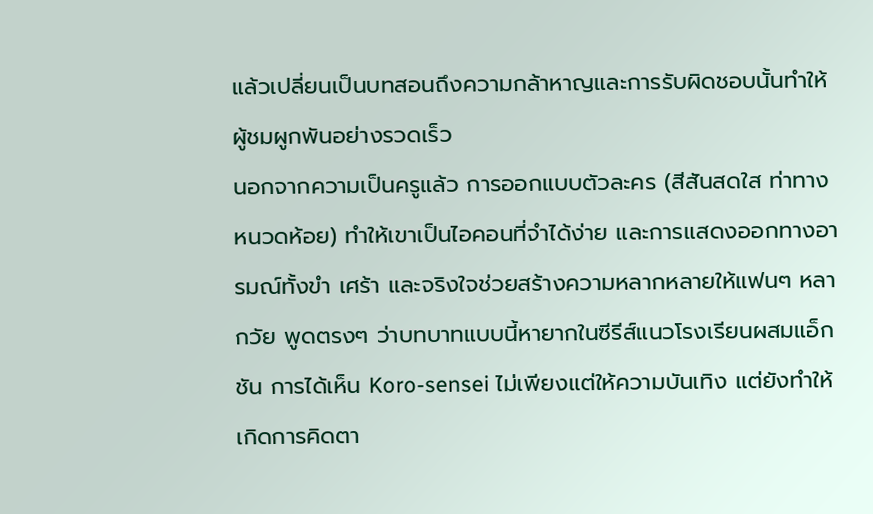แล้วเปลี่ยนเป็นบทสอนถึงความกล้าหาญและการรับผิดชอบนั้นทำให้ผู้ชมผูกพันอย่างรวดเร็ว
นอกจากความเป็นครูแล้ว การออกแบบตัวละคร (สีสันสดใส ท่าทางหนวดห้อย) ทำให้เขาเป็นไอคอนที่จำได้ง่าย และการแสดงออกทางอารมณ์ทั้งขำ เศร้า และจริงใจช่วยสร้างความหลากหลายให้แฟนๆ หลากวัย พูดตรงๆ ว่าบทบาทแบบนี้หายากในซีรีส์แนวโรงเรียนผสมแอ็กชัน การได้เห็น Koro-sensei ไม่เพียงแต่ให้ความบันเทิง แต่ยังทำให้เกิดการคิดตา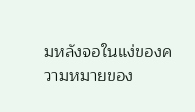มหลังจอในแง่ของความหมายของ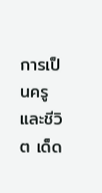การเป็นครูและชีวิต เด็ด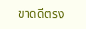ขาดดีตรง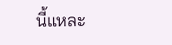นี้แหละ